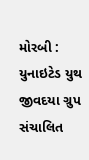મોરબી : યુનાઇટેડ યુથ જીવદયા ગ્રુપ સંચાલિત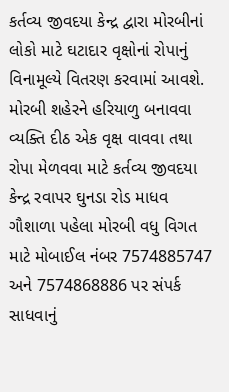કર્તવ્ય જીવદયા કેન્દ્ર દ્વારા મોરબીનાં લોકો માટે ઘટાદાર વૃક્ષોનાં રોપાનું વિનામૂલ્યે વિતરણ કરવામાં આવશે. મોરબી શહેરને હરિયાળુ બનાવવા વ્યક્તિ દીઠ એક વૃક્ષ વાવવા તથા રોપા મેળવવા માટે કર્તવ્ય જીવદયા કેન્દ્ર રવાપર ઘુનડા રોડ માધવ ગૌશાળા પહેલા મોરબી વધુ વિગત માટે મોબાઈલ નંબર 7574885747 અને 7574868886 પર સંપર્ક સાધવાનું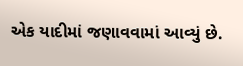એક યાદીમાં જણાવવામાં આવ્યું છે.